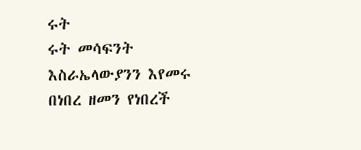ሩት
ሩት መሳፍንት እስራኤላውያንን እየመሩ በነበረ ዘመን የነበረች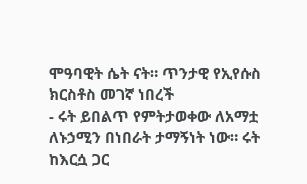ሞዓባዊት ሴት ናት። ጥንታዊ የኢየሱስ ክርስቶስ መገኛ ነበረች
- ሩት ይበልጥ የምትታወቀው ለአማቷ ለኑኃሚን በነበራት ታማኝነት ነው። ሩት ከእርሷ ጋር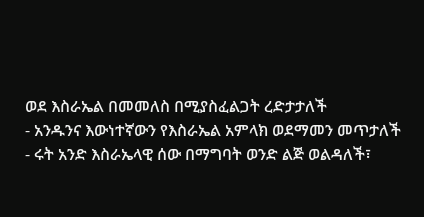ወደ እስራኤል በመመለስ በሚያስፈልጋት ረድታታለች
- አንዱንና እውነተኛውን የእስራኤል አምላክ ወደማመን መጥታለች
- ሩት አንድ እስራኤላዊ ሰው በማግባት ወንድ ልጅ ወልዳለች፣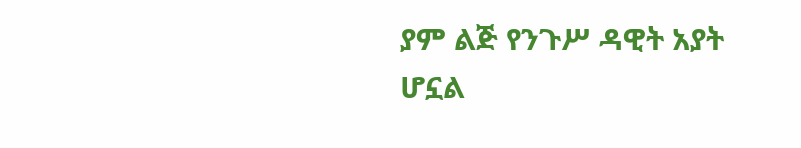ያም ልጅ የንጉሥ ዳዊት አያት ሆኗል